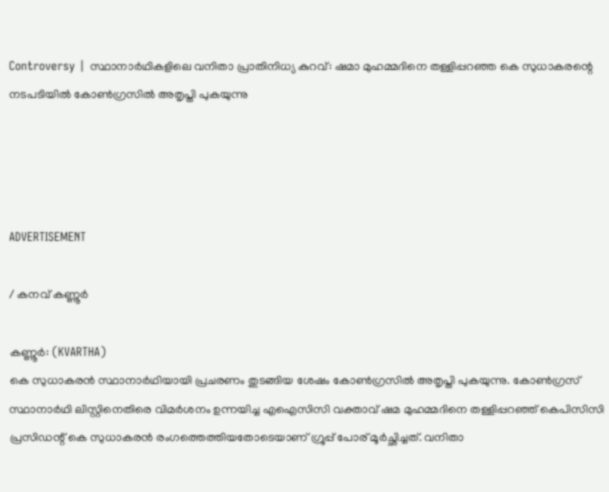Controversy | സ്ഥാനാർഥികളിലെ വനിതാ പ്രാതിനിധ്യ കുറവ്: ഷമാ മുഹമ്മദിനെ തള്ളിപ്പറഞ്ഞ കെ സുധാകരന്റെ നടപടിയിൽ കോണ്‍ഗ്രസില്‍ അതൃപ്തി പുകയുന്നു




ADVERTISEMENT

/ കനവ് കണ്ണൂർ

കണ്ണൂര്‍: (KVARTHA)
കെ സുധാകരന്‍ സ്ഥാനാർഥിയായി പ്രചരണം തുടങ്ങിയ ശേഷം കോണ്‍ഗ്രസില്‍ അതൃപ്തി പുകയുന്നു. കോണ്‍ഗ്രസ് സ്ഥാനാർഥി ലിസ്റ്റിനെതിരെ വിമര്‍ശനം ഉന്നയിച്ച എഐസിസി വക്താവ് ഷമ മുഹമ്മദിനെ തള്ളിപ്പറഞ്ഞ് കെപിസിസി പ്രസിഡന്റ് കെ സുധാകരന്‍ രംഗത്തെത്തിയതോടെയാണ് ഗ്രൂപ്പ് പോര് മൂര്‍ച്ഛിച്ചത്. വനിതാ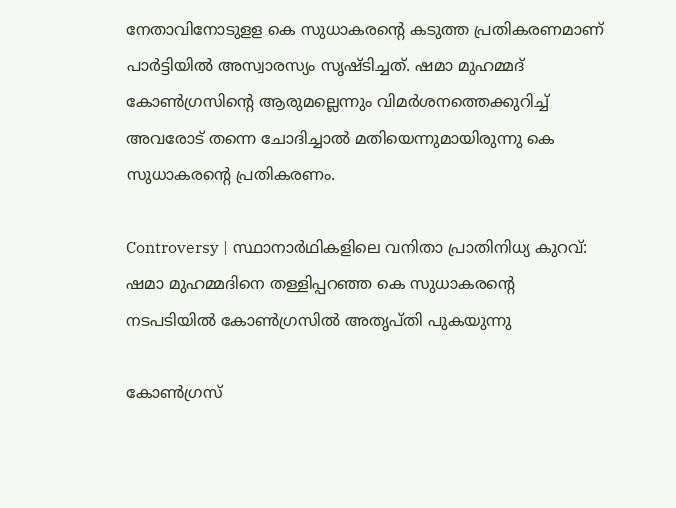നേതാവിനോടുളള കെ സുധാകരന്റെ കടുത്ത പ്രതികരണമാണ് പാര്‍ട്ടിയില്‍ അസ്വാരസ്യം സൃഷ്ടിച്ചത്. ഷമാ മുഹമ്മദ് കോണ്‍ഗ്രസിന്റെ ആരുമല്ലെന്നും വിമര്‍ശനത്തെക്കുറിച്ച് അവരോട് തന്നെ ചോദിച്ചാല്‍ മതിയെന്നുമായിരുന്നു കെ സുധാകരന്റെ പ്രതികരണം.

Controversy | സ്ഥാനാർഥികളിലെ വനിതാ പ്രാതിനിധ്യ കുറവ്: ഷമാ മുഹമ്മദിനെ തള്ളിപ്പറഞ്ഞ കെ സുധാകരന്റെ നടപടിയിൽ കോണ്‍ഗ്രസില്‍ അതൃപ്തി പുകയുന്നു

കോണ്‍ഗ്രസ്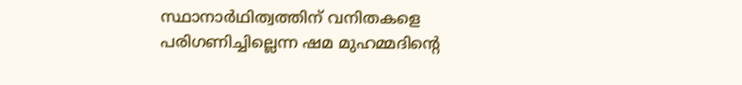സ്ഥാനാർഥിത്വത്തിന് വനിതകളെ പരിഗണിച്ചില്ലെന്ന ഷമ മുഹമ്മദിന്റെ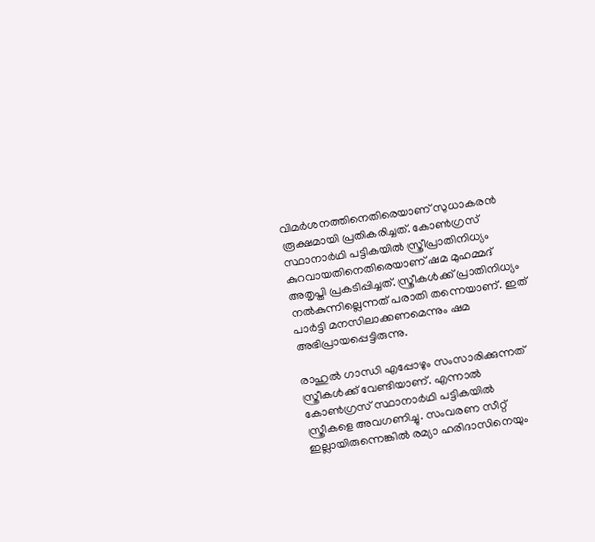വിമര്‍ശനത്തിനെതിരെയാണ്‌ സുധാകരന്‍ രൂക്ഷമായി പ്രതികരിച്ചത്. കോണ്‍ഗ്രസ് സ്ഥാനാർഥി പട്ടികയില്‍ സ്ത്രീപ്രാതിനിധ്യം കുറവായതിനെതിരെയാണ് ഷമ മുഹമ്മദ് അതൃപ്തി പ്രകടിപ്പിച്ചത്. സ്ത്രീകള്‍ക്ക് പ്രാതിനിധ്യം നല്‍കുന്നില്ലെന്നത് പരാതി തന്നെയാണ്. ഇത് പാര്‍ട്ടി മനസിലാക്കണമെന്നും ഷമ അഭിപ്രായപ്പെട്ടിരുന്നു.

രാഹുല്‍ ഗാന്ധി എപ്പോഴും സംസാരിക്കുന്നത് സ്ത്രീകള്‍ക്ക് വേണ്ടിയാണ്. എന്നാല്‍ കോണ്‍ഗ്രസ് സ്ഥാനാർഥി പട്ടികയില്‍ സ്ത്രീകളെ അവഗണിച്ചു. സംവരണ സീറ്റ് ഇല്ലായിരുന്നെങ്കില്‍ രമ്യാ ഹരിദാസിനെയും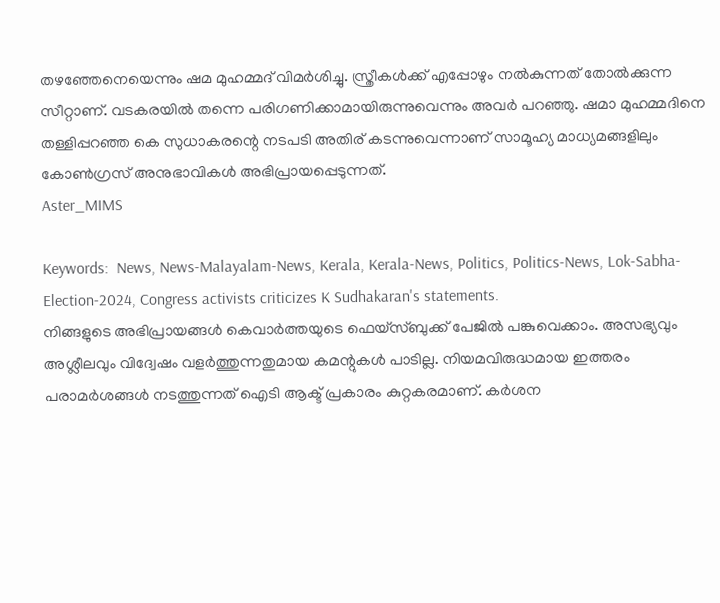തഴഞ്ഞേനെയെന്നും ഷമ മുഹമ്മദ് വിമര്‍ശിച്ചു. സ്ത്രീകള്‍ക്ക് എപ്പോഴും നല്‍കുന്നത് തോല്‍ക്കുന്ന സീറ്റാണ്. വടകരയില്‍ തന്നെ പരിഗണിക്കാമായിരുന്നുവെന്നും അവർ പറഞ്ഞു. ഷമാ മുഹമ്മദിനെ തള്ളിപ്പറഞ്ഞ കെ സുധാകരന്റെ നടപടി അതിര് കടന്നുവെന്നാണ് സാമൂഹ്യ മാധ്യമങ്ങളിലും കോൺഗ്രസ് അനുഭാവികൾ അഭിപ്രായപ്പെടുന്നത്.
Aster_MIMS

Keywords:  News, News-Malayalam-News, Kerala, Kerala-News, Politics, Politics-News, Lok-Sabha-Election-2024, Congress activists criticizes K Sudhakaran's statements.
നിങ്ങളുടെ അഭിപ്രായങ്ങൾ കെവാർത്തയുടെ ഫെയ്‌സ്‌ബുക്ക് പേജിൽ പങ്കുവെക്കാം. അസഭ്യവും അശ്ലീലവും വിദ്വേഷം വളർത്തുന്നതുമായ കമന്റുകൾ പാടില്ല. നിയമവിരുദ്ധമായ ഇത്തരം പരാമർശങ്ങൾ നടത്തുന്നത് ഐടി ആക്ട് പ്രകാരം കുറ്റകരമാണ്. കർശന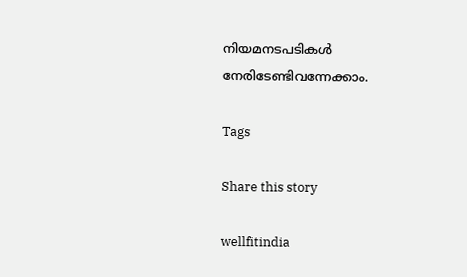നിയമനടപടികൾ നേരിടേണ്ടിവന്നേക്കാം.

Tags

Share this story

wellfitindia